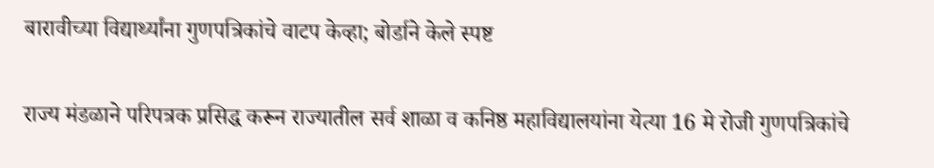बारावीच्या विद्यार्थ्यांना गुणपत्रिकांचे वाटप केव्हा; बोर्डाने केले स्पष्ट

राज्य मंडळाने परिपत्रक प्रसिद्ध करून राज्यातील सर्व शाळा व कनिष्ठ महाविद्यालयांना येत्या 16 मे रोजी गुणपत्रिकांचे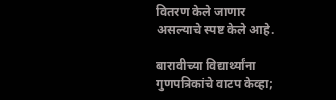वितरण केले जाणार असल्याचे स्पष्ट केले आहे.

बारावीच्या विद्यार्थ्यांना गुणपत्रिकांचे वाटप केव्हा;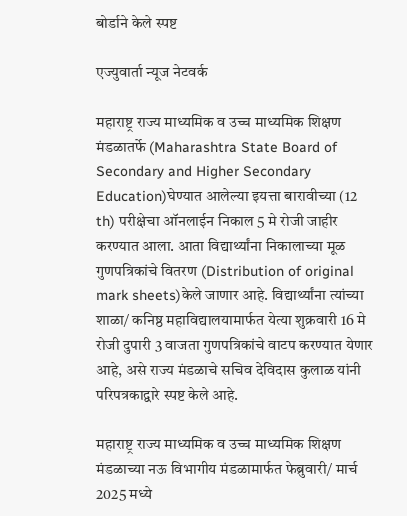बोर्डाने केले स्पष्ट

एज्युवार्ता न्यूज नेटवर्क

महाराष्ट्र राज्य माध्यमिक व उच्च माध्यमिक शिक्षण मंडळातर्फे (Maharashtra State Board of Secondary and Higher Secondary Education)घेण्यात आलेल्या इयत्ता बारावीच्या (12 th) परीक्षेचा ऑनलाईन निकाल 5 मे रोजी जाहीर करण्यात आला. आता विद्यार्थ्यांना निकालाच्या मूळ गुणपत्रिकांचे वितरण (Distribution of original mark sheets)केले जाणार आहे. विद्यार्थ्यांना त्यांच्या शाळा/ कनिष्ठ महाविद्यालयामार्फत येत्या शुक्रवारी 16 मे रोजी दुपारी 3 वाजता गुणपत्रिकांचे वाटप करण्यात येणार आहे, असे राज्य मंडळाचे सचिव देविदास कुलाळ यांनी परिपत्रकाद्वारे स्पष्ट केले आहे.

महाराष्ट्र राज्य माध्यमिक व उच्च माध्यमिक शिक्षण मंडळाच्या नऊ विभागीय मंडळामार्फत फेब्रुवारी/ मार्च 2025 मध्ये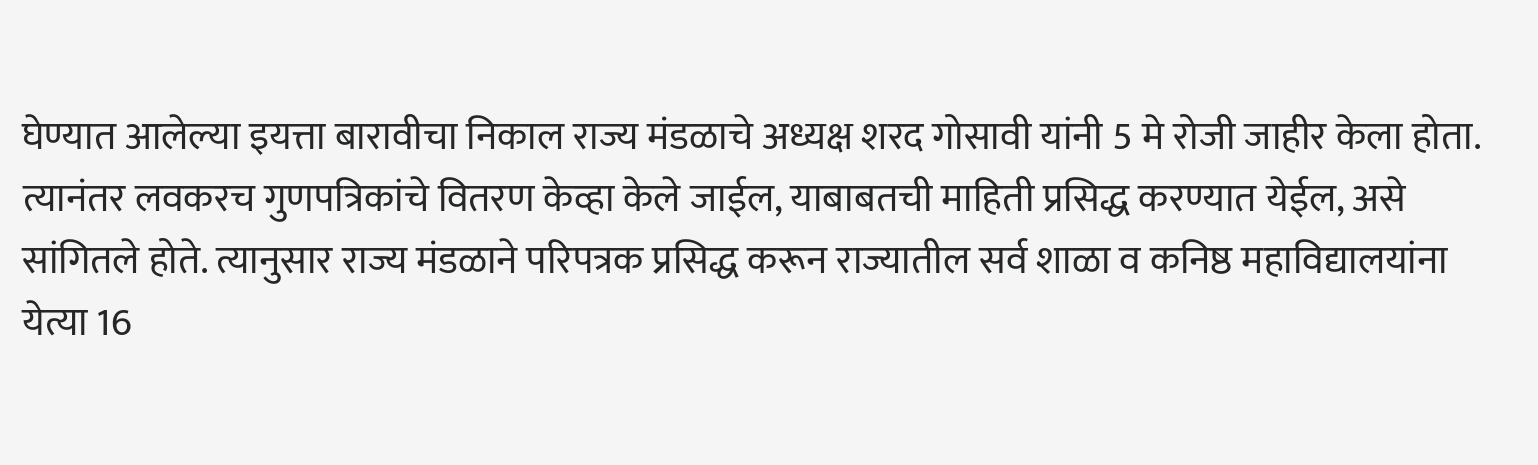घेण्यात आलेल्या इयत्ता बारावीचा निकाल राज्य मंडळाचे अध्यक्ष शरद गोसावी यांनी 5 मे रोजी जाहीर केला होता. त्यानंतर लवकरच गुणपत्रिकांचे वितरण केव्हा केले जाईल, याबाबतची माहिती प्रसिद्ध करण्यात येईल, असे सांगितले होते. त्यानुसार राज्य मंडळाने परिपत्रक प्रसिद्ध करून राज्यातील सर्व शाळा व कनिष्ठ महाविद्यालयांना येत्या 16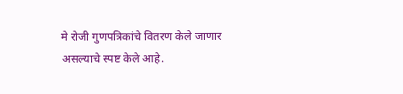मे रोजी गुणपत्रिकांचे वितरण केले जाणार असल्याचे स्पष्ट केले आहे.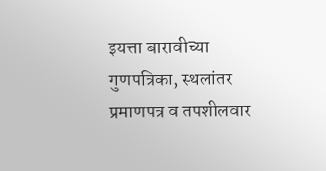इयत्ता बारावीच्या गुणपत्रिका, स्थलांतर प्रमाणपत्र व तपशीलवार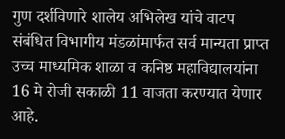गुण दर्शविणारे शालेय अभिलेख यांचे वाटप संबंधित विभागीय मंडळांमार्फत सर्व मान्यता प्राप्त उच्च माध्यमिक शाळा व कनिष्ठ महाविद्यालयांना 16 मे रोजी सकाळी 11 वाजता करण्यात येणार आहे.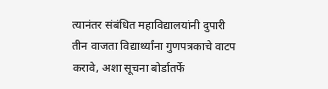त्यानंतर संबंधित महाविद्यालयांनी दुपारी तीन वाजता विद्यार्थ्यांना गुणपत्रकाचे वाटप करावे, अशा सूचना बोर्डातर्फे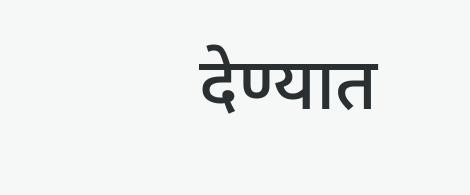देण्यात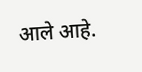आले आहे.